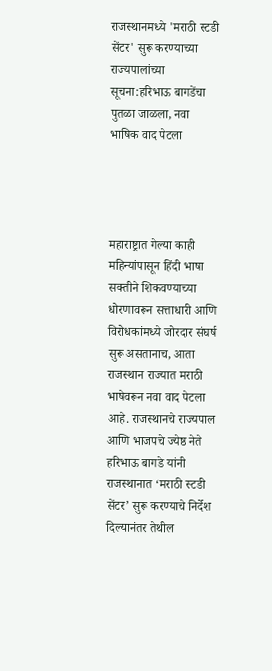राजस्थानमध्ये 'मराठी स्टडी सेंटर' सुरू करण्याच्या राज्यपालांच्या सूचना:हरिभाऊ बागडेंचा पुतळा जाळला, नवा भाषिक वाद पेटला




महाराष्ट्रात गेल्या काही महिन्यांपासून हिंदी भाषा सक्तीने शिकवण्याच्या धोरणावरून सत्ताधारी आणि विरोधकांमध्ये जोरदार संघर्ष सुरू असतानाच, आता राजस्थान राज्यात मराठी भाषेवरून नवा वाद पेटला आहे. राजस्थानचे राज्यपाल आणि भाजपचे ज्येष्ठ नेते हरिभाऊ बागडे यांनी राजस्थानात ‘मराठी स्टडी सेंटर’ सुरू करण्याचे निर्देश दिल्यानंतर तेथील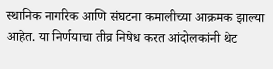स्थानिक नागरिक आणि संघटना कमालीच्या आक्रमक झाल्या आहेत. या निर्णयाचा तीव्र निषेध करत आंदोलकांनी थेट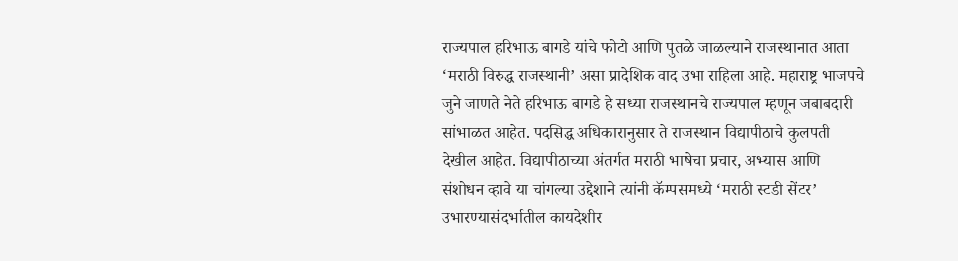राज्यपाल हरिभाऊ बागडे यांचे फोटो आणि पुतळे जाळल्याने राजस्थानात आता ‘मराठी विरुद्ध राजस्थानी’ असा प्रादेशिक वाद उभा राहिला आहे. महाराष्ट्र भाजपचे जुने जाणते नेते हरिभाऊ बागडे हे सध्या राजस्थानचे राज्यपाल म्हणून जबाबदारी सांभाळत आहेत. पदसिद्ध अधिकारानुसार ते राजस्थान विद्यापीठाचे कुलपती देखील आहेत. विद्यापीठाच्या अंतर्गत मराठी भाषेचा प्रचार, अभ्यास आणि संशोधन व्हावे या चांगल्या उद्देशाने त्यांनी कॅम्पसमध्ये ‘मराठी स्टडी सेंटर’ उभारण्यासंदर्भातील कायदेशीर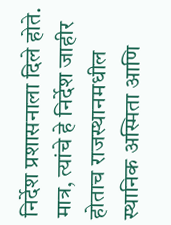निर्देश प्रशासनाला दिले होते. मात्र, त्यांचे हे निर्देश जाहीर होताच राजस्थानमधील स्थानिक अस्मिता आणि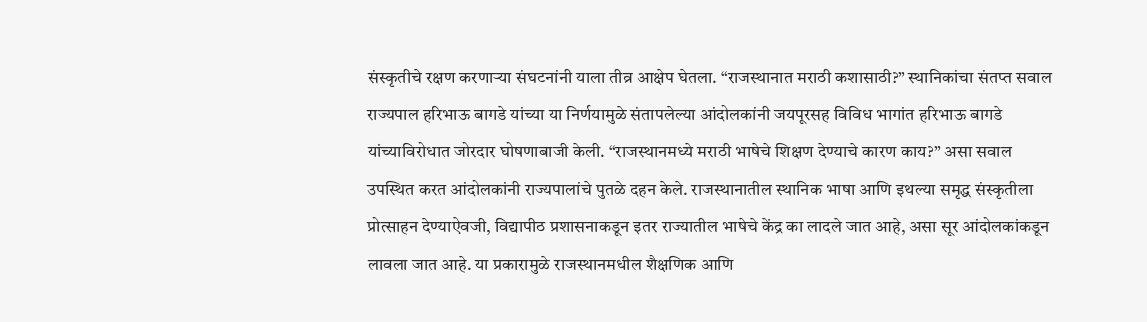संस्कृतीचे रक्षण करणाऱ्या संघटनांनी याला तीव्र आक्षेप घेतला. “राजस्थानात मराठी कशासाठी?” स्थानिकांचा संतप्त सवाल राज्यपाल हरिभाऊ बागडे यांच्या या निर्णयामुळे संतापलेल्या आंदोलकांनी जयपूरसह विविध भागांत हरिभाऊ बागडे यांच्याविरोधात जोरदार घोषणाबाजी केली. “राजस्थानमध्ये मराठी भाषेचे शिक्षण देण्याचे कारण काय?” असा सवाल उपस्थित करत आंदोलकांनी राज्यपालांचे पुतळे दहन केले. राजस्थानातील स्थानिक भाषा आणि इथल्या समृद्ध संस्कृतीला प्रोत्साहन देण्याऐवजी, विद्यापीठ प्रशासनाकडून इतर राज्यातील भाषेचे केंद्र का लादले जात आहे, असा सूर आंदोलकांकडून लावला जात आहे. या प्रकारामुळे राजस्थानमधील शैक्षणिक आणि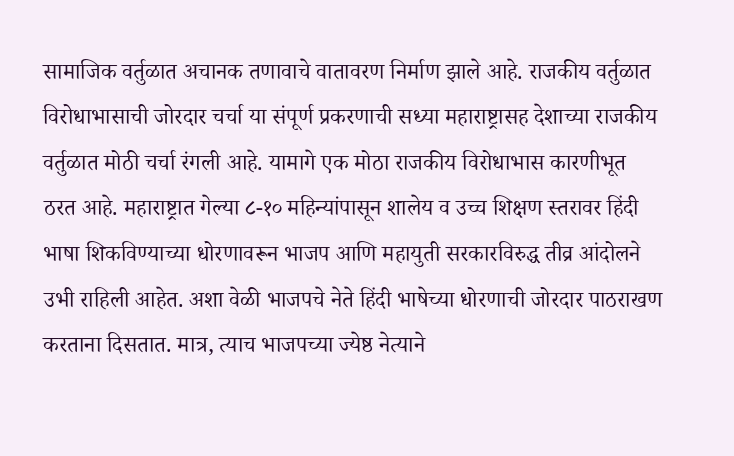सामाजिक वर्तुळात अचानक तणावाचे वातावरण निर्माण झाले आहे. राजकीय वर्तुळात विरोधाभासाची जोरदार चर्चा या संपूर्ण प्रकरणाची सध्या महाराष्ट्रासह देशाच्या राजकीय वर्तुळात मोठी चर्चा रंगली आहे. यामागे एक मोठा राजकीय विरोधाभास कारणीभूत ठरत आहे. महाराष्ट्रात गेल्या ८-१० महिन्यांपासून शालेय व उच्च शिक्षण स्तरावर हिंदी भाषा शिकविण्याच्या धोरणावरून भाजप आणि महायुती सरकारविरुद्ध तीव्र आंदोलने उभी राहिली आहेत. अशा वेळी भाजपचे नेते हिंदी भाषेच्या धोरणाची जोरदार पाठराखण करताना दिसतात. मात्र, त्याच भाजपच्या ज्येष्ठ नेत्याने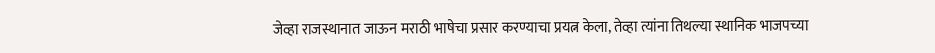जेव्हा राजस्थानात जाऊन मराठी भाषेचा प्रसार करण्याचा प्रयत्न केला, तेव्हा त्यांना तिथल्या स्थानिक भाजपच्या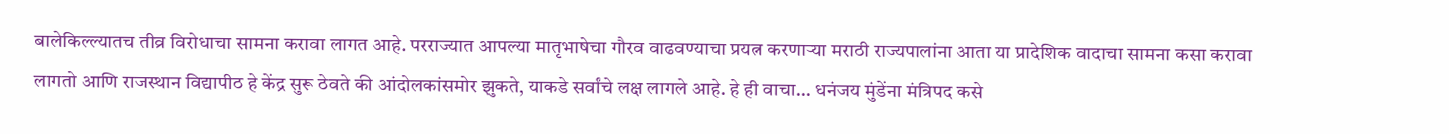बालेकिल्ल्यातच तीव्र विरोधाचा सामना करावा लागत आहे. परराज्यात आपल्या मातृभाषेचा गौरव वाढवण्याचा प्रयत्न करणाऱ्या मराठी राज्यपालांना आता या प्रादेशिक वादाचा सामना कसा करावा लागतो आणि राजस्थान विद्यापीठ हे केंद्र सुरू ठेवते की आंदोलकांसमोर झुकते, याकडे सर्वांचे लक्ष लागले आहे. हे ही वाचा… धनंजय मुंडेंना मंत्रिपद कसे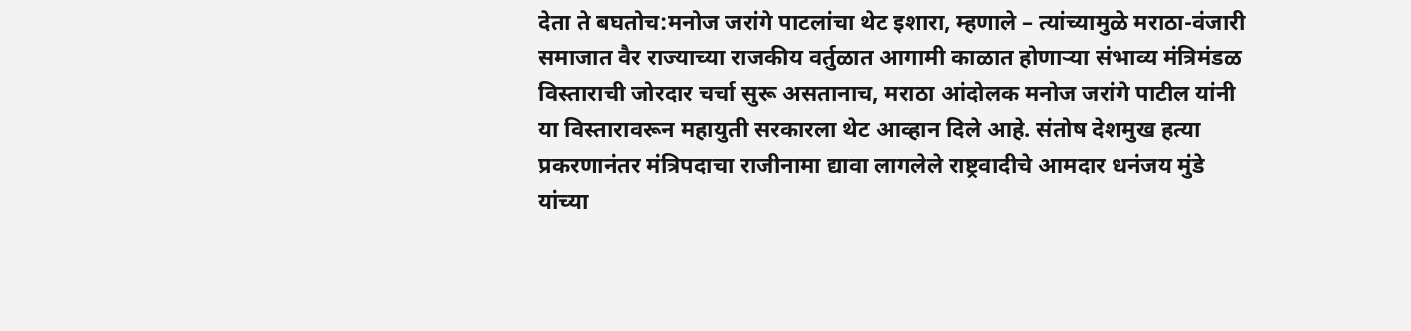देता ते बघतोच:मनोज जरांगे पाटलांचा थेट इशारा, म्हणाले – त्यांच्यामुळे मराठा-वंजारी समाजात वैर राज्याच्या राजकीय वर्तुळात आगामी काळात होणाऱ्या संभाव्य मंत्रिमंडळ विस्ताराची जोरदार चर्चा सुरू असतानाच, मराठा आंदोलक मनोज जरांगे पाटील यांनी या विस्तारावरून महायुती सरकारला थेट आव्हान दिले आहे. संतोष देशमुख हत्या प्रकरणानंतर मंत्रिपदाचा राजीनामा द्यावा लागलेले राष्ट्रवादीचे आमदार धनंजय मुंडे यांच्या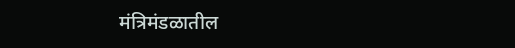मंत्रिमंडळातील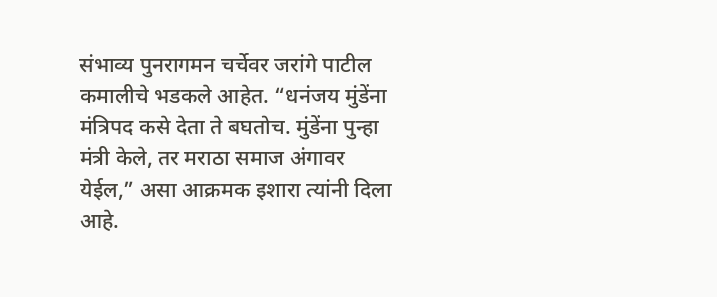संभाव्य पुनरागमन चर्चेवर जरांगे पाटील कमालीचे भडकले आहेत. “धनंजय मुंडेंना मंत्रिपद कसे देता ते बघतोच. मुंडेंना पुन्हा मंत्री केले, तर मराठा समाज अंगावर येईल,” असा आक्रमक इशारा त्यांनी दिला आहे.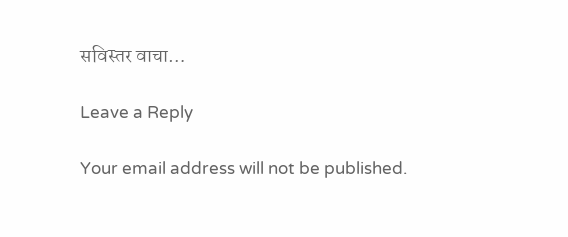सविस्तर वाचा…

Leave a Reply

Your email address will not be published.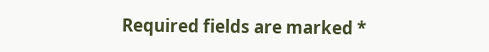Required fields are marked *